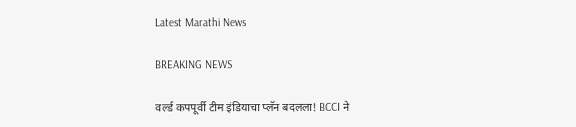Latest Marathi News

BREAKING NEWS

वर्ल्ड कपपूर्वी टीम इंडियाचा प्लॅन बदलला! BCCI ने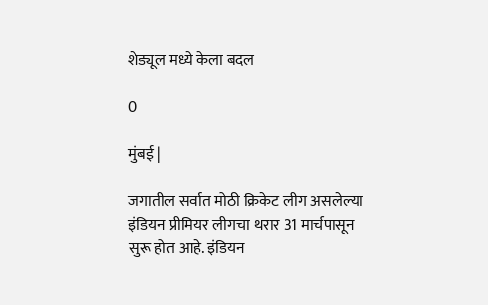शेड्यूल मध्ये केला बदल

0

मुंबई |

जगातील सर्वात मोठी क्रिकेट लीग असलेल्या इंडियन प्रीमियर लीगचा थरार 31 मार्चपासून सुरू होत आहे. इंडियन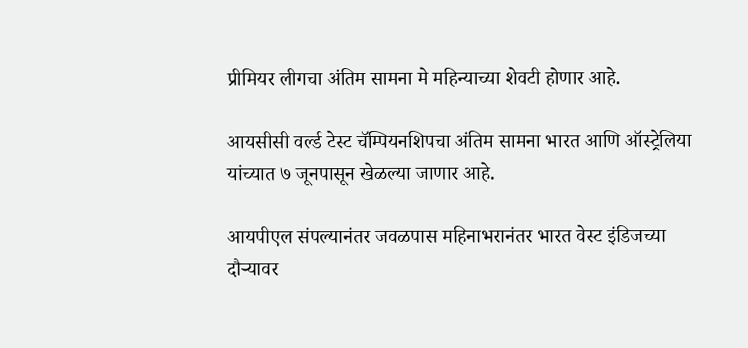प्रीमियर लीगचा अंतिम सामना मे महिन्याच्या शेवटी होणार आहे.

आयसीसी वर्ल्ड टेस्ट चॅम्पियनशिपचा अंतिम सामना भारत आणि ऑस्ट्रेलिया यांच्यात ७ जूनपासून खेळल्या जाणार आहे.

आयपीएल संपल्यानंतर जवळपास महिनाभरानंतर भारत वेस्ट इंडिजच्या दौऱ्यावर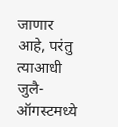जाणार आहे, परंतु त्याआधी जुलै-ऑगस्टमध्ये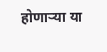होणाऱ्या या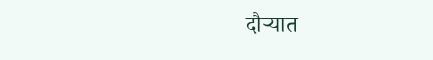दौऱ्यात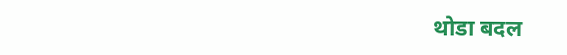थोडा बदल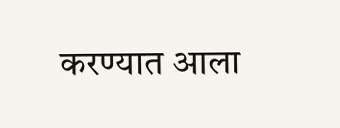करण्यात आला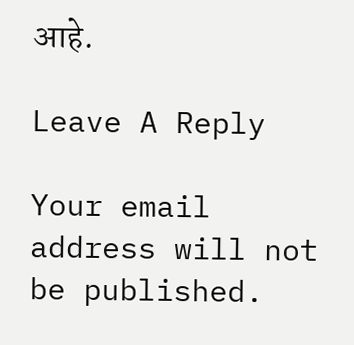आहे.

Leave A Reply

Your email address will not be published.